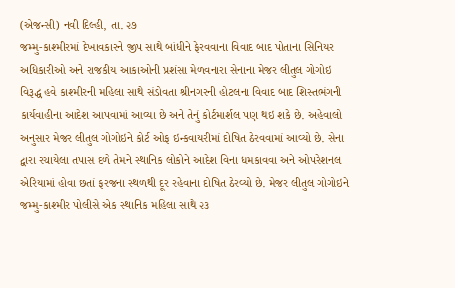(એજન્સી) નવી દિલ્હી, તા. ૨૭
જમ્મુ-કાશ્મીરમાં દેખાવકારને જીપ સાથે બાંધીને ફેરવવાના વિવાદ બાદ પોતાના સિનિયર અધિકારીઓ અને રાજકીય આકાઓની પ્રશંસા મેળવનારા સેનાના મેજર લીતુલ ગોગોઇ વિરૂદ્ધ હવે કાશ્મીરની મહિલા સાથે સંડોવતા શ્રીનગરની હોટલના વિવાદ બાદ શિસ્તભંગની કાર્યવાહીના આદેશ આપવામાં આવ્યા છે અને તેનું કોર્ટમાર્શલ પણ થઇ શકે છે. અહેવાલો અનુસાર મેજર લીતુલ ગોગોઇને કોર્ટ ઓફ ઇન્કવાયરીમાં દોષિત ઠેરવવામાં આવ્યો છે. સેના દ્વારા રચાયેલા તપાસ દળે તેમને સ્થાનિક લોકોને આદેશ વિના ધમકાવવા અને ઓપરેશનલ એરિયામાં હોવા છતાં ફરજના સ્થળથી દૂર રહેવાના દોષિત ઠેરવ્યો છે. મેજર લીતુલ ગોગોઇને જમ્મુ-કાશ્મીર પોલીસે એક સ્થાનિક મહિલા સાથે ૨૩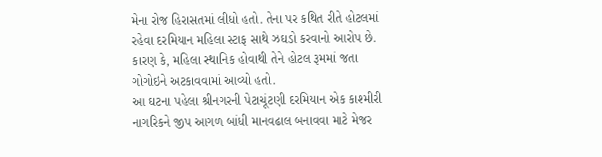મેના રોજ હિરાસતમાં લીધો હતો. તેના પર કથિત રીતે હોટલમાં રહેવા દરમિયાન મહિલા સ્ટાફ સાથે ઝઘડો કરવાનો આરોપ છે. કારણ કે, મહિલા સ્થાનિક હોવાથી તેને હોટલ રૂમમાં જતા ગોગોઇને અટકાવવામાં આવ્યો હતો.
આ ઘટના પહેલા શ્રીનગરની પેટાચૂંટણી દરમિયાન એક કાશ્મીરી નાગરિકને જીપ આગળ બાંધી માનવઢાલ બનાવવા માટે મેજર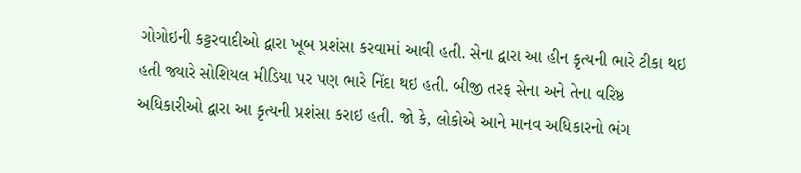ગોગોઇની કટ્ટરવાદીઓ દ્વારા ખૂબ પ્રશંસા કરવામાં આવી હતી. સેના દ્વારા આ હીન કૃત્યની ભારે ટીકા થઇ હતી જ્યારે સોશિયલ મીડિયા પર પણ ભારે નિંદા થઇ હતી. બીજી તરફ સેના અને તેના વરિષ્ઠ અધિકારીઓ દ્વારા આ કૃત્યની પ્રશંસા કરાઇ હતી. જો કે, લોકોએ આને માનવ અધિકારનો ભંગ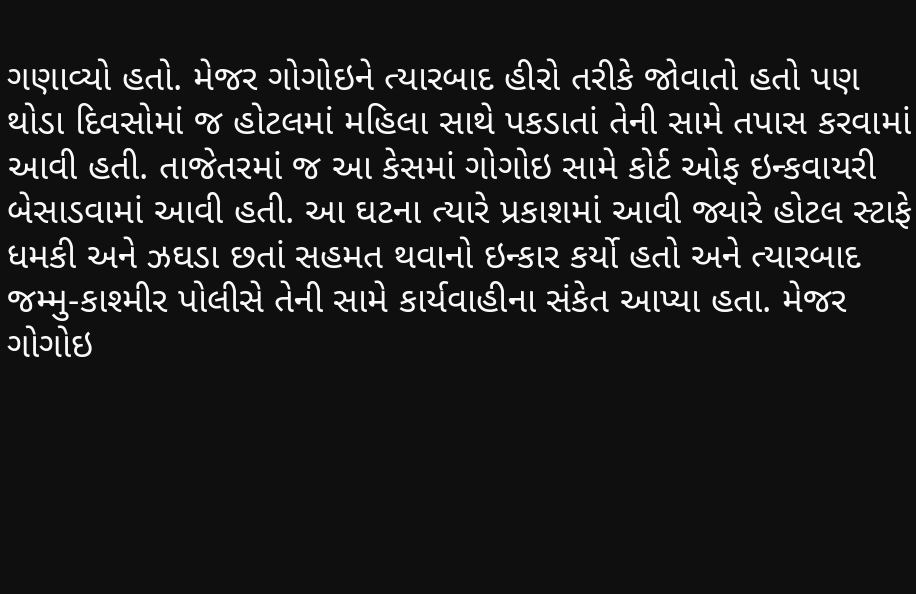ગણાવ્યો હતો. મેજર ગોગોઇને ત્યારબાદ હીરો તરીકે જોવાતો હતો પણ થોડા દિવસોમાં જ હોટલમાં મહિલા સાથે પકડાતાં તેની સામે તપાસ કરવામાં આવી હતી. તાજેતરમાં જ આ કેસમાં ગોગોઇ સામે કોર્ટ ઓફ ઇન્કવાયરી બેસાડવામાં આવી હતી. આ ઘટના ત્યારે પ્રકાશમાં આવી જ્યારે હોટલ સ્ટાફે ધમકી અને ઝઘડા છતાં સહમત થવાનો ઇન્કાર કર્યો હતો અને ત્યારબાદ જમ્મુ-કાશ્મીર પોલીસે તેની સામે કાર્યવાહીના સંકેત આપ્યા હતા. મેજર ગોગોઇ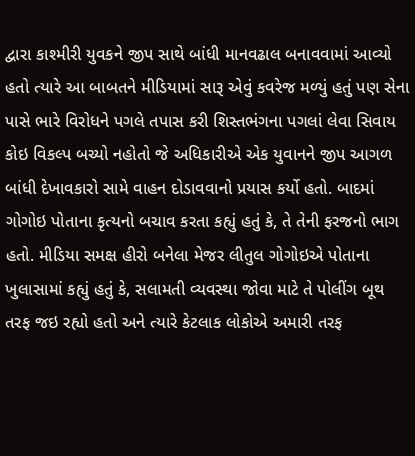દ્વારા કાશ્મીરી યુવકને જીપ સાથે બાંધી માનવઢાલ બનાવવામાં આવ્યો હતો ત્યારે આ બાબતને મીડિયામાં સારૂ એવું કવરેજ મળ્યું હતું પણ સેના પાસે ભારે વિરોધને પગલે તપાસ કરી શિસ્તભંગના પગલાં લેવા સિવાય કોઇ વિકલ્પ બચ્યો નહોતો જે અધિકારીએ એક યુવાનને જીપ આગળ બાંધી દેખાવકારો સામે વાહન દોડાવવાનો પ્રયાસ કર્યો હતો. બાદમાં ગોગોઇ પોતાના કૃત્યનો બચાવ કરતા કહ્યું હતું કે, તે તેની ફરજનો ભાગ હતો. મીડિયા સમક્ષ હીરો બનેલા મેજર લીતુલ ગોગોઇએ પોતાના ખુલાસામાં કહ્યું હતું કે, સલામતી વ્યવસ્થા જોવા માટે તે પોલીંગ બૂથ તરફ જઇ રહ્યો હતો અને ત્યારે કેટલાક લોકોએ અમારી તરફ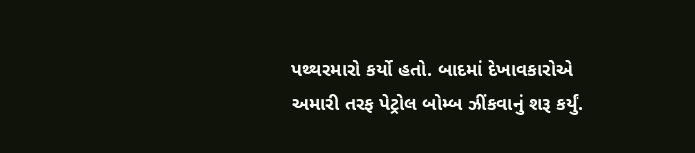પથ્થરમારો કર્યો હતો. બાદમાં દેખાવકારોએ અમારી તરફ પેટ્રોલ બોમ્બ ઝીંકવાનું શરૂ કર્યું.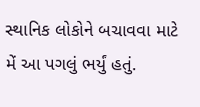સ્થાનિક લોકોને બચાવવા માટે મેં આ પગલું ભર્યું હતું.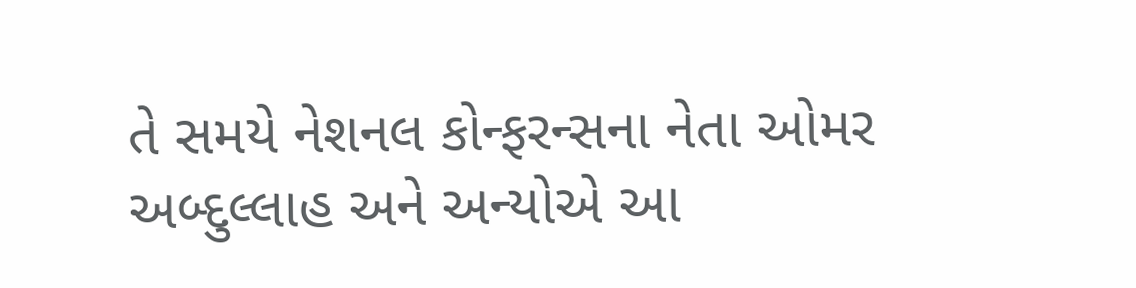તે સમયે નેશનલ કોન્ફરન્સના નેતા ઓમર અબ્દુલ્લાહ અને અન્યોએ આ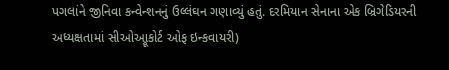પગલાંને જીનિવા કન્વેન્શનનું ઉલ્લંઘન ગણાવ્યું હતું. દરમિયાન સેનાના એક બ્રિગેડિયરની અધ્યક્ષતામાં સીઓઆ્રૂકોર્ટ ઓફ ઇન્કવાયરી)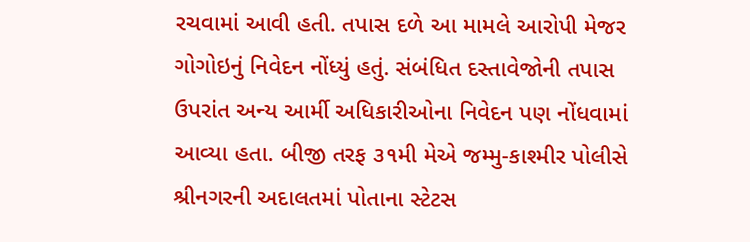રચવામાં આવી હતી. તપાસ દળે આ મામલે આરોપી મેજર ગોગોઇનું નિવેદન નોંધ્યું હતું. સંબંધિત દસ્તાવેજોની તપાસ ઉપરાંત અન્ય આર્મી અધિકારીઓના નિવેદન પણ નોંધવામાં આવ્યા હતા. બીજી તરફ ૩૧મી મેએ જમ્મુ-કાશ્મીર પોલીસે શ્રીનગરની અદાલતમાં પોતાના સ્ટેટસ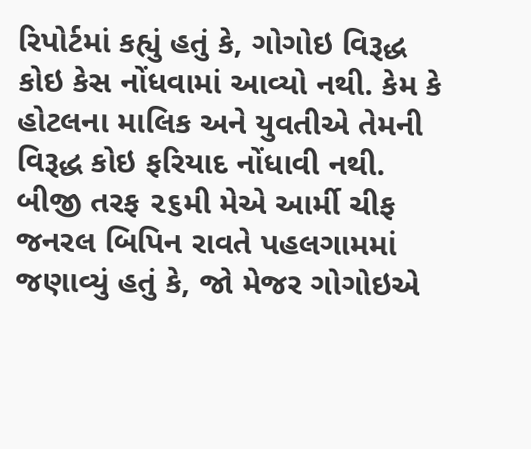રિપોર્ટમાં કહ્યું હતું કે, ગોગોઇ વિરૂદ્ધ કોઇ કેસ નોંધવામાં આવ્યો નથી. કેમ કે હોટલના માલિક અને યુવતીએ તેમની વિરૂદ્ધ કોઇ ફરિયાદ નોંધાવી નથી. બીજી તરફ ૨૬મી મેએ આર્મી ચીફ જનરલ બિપિન રાવતે પહલગામમાં જણાવ્યું હતું કે, જો મેજર ગોગોઇએ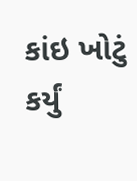કાંઇ ખોટું કર્યું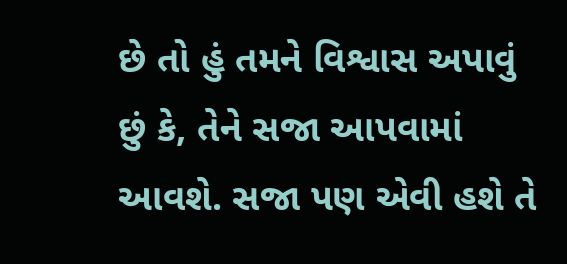છે તો હું તમને વિશ્વાસ અપાવું છું કે, તેને સજા આપવામાં આવશે. સજા પણ એવી હશે તે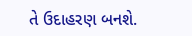તે ઉદાહરણ બનશે.